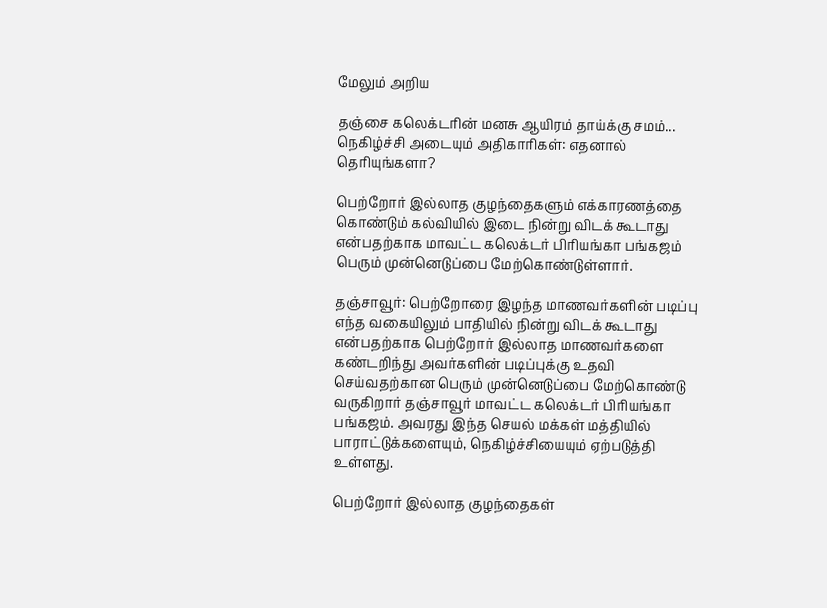மேலும் அறிய

தஞ்சை கலெக்டரின் மனசு ஆயிரம் தாய்க்கு சமம்... நெகிழ்ச்சி அடையும் அதிகாரிகள்: எதனால் தெரியுங்களா?

பெற்றோர் இல்லாத குழந்தைகளும் எக்காரணத்தை கொண்டும் கல்வியில் இடை நின்று விடக் கூடாது என்பதற்காக மாவட்ட கலெக்டர் பிரியங்கா பங்கஜம் பெரும் முன்னெடுப்பை மேற்கொண்டுள்ளார்.

தஞ்சாவூர்: பெற்றோரை இழந்த மாணவர்களின் படிப்பு எந்த வகையிலும் பாதியில் நின்று விடக் கூடாது என்பதற்காக பெற்றோர் இல்லாத மாணவர்களை கண்டறிந்து அவர்களின் படிப்புக்கு உதவி செய்வதற்கான பெரும் முன்னெடுப்பை மேற்கொண்டு வருகிறார் தஞ்சாவூர் மாவட்ட கலெக்டர் பிரியங்கா பங்கஜம். அவரது இந்த செயல் மக்கள் மத்தியில் பாராட்டுக்களையும், நெகிழ்ச்சியையும் ஏற்படுத்தி உள்ளது.

பெற்றோர் இல்லாத குழந்தைகள்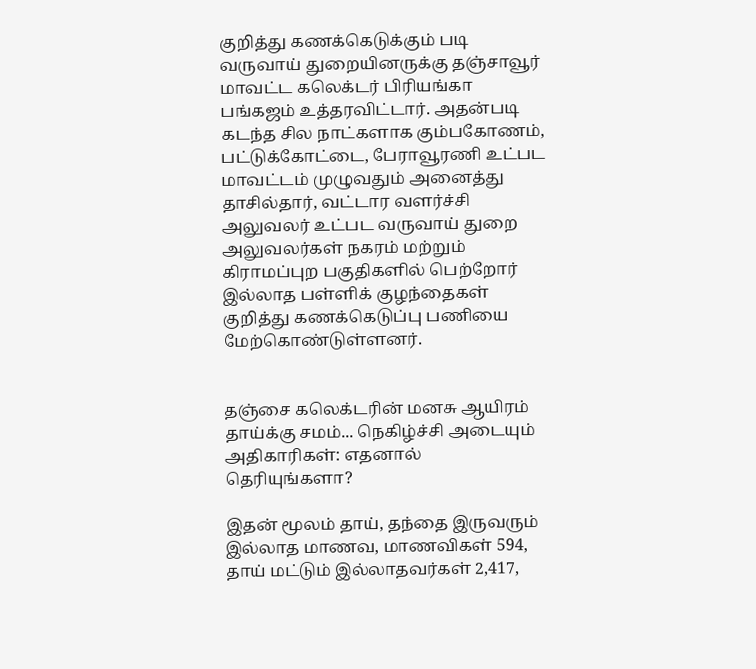குறித்து கணக்கெடுக்கும் படி வருவாய் துறையினருக்கு தஞ்சாவூர் மாவட்ட கலெக்டர் பிரியங்கா பங்கஜம் உத்தரவிட்டார். அதன்படி கடந்த சில நாட்களாக கும்பகோணம், பட்டுக்கோட்டை, பேராவூரணி உட்பட மாவட்டம் முழுவதும் அனைத்து தாசில்தார், வட்டார வளர்ச்சி அலுவலர் உட்பட வருவாய் துறை அலுவலர்கள் நகரம் மற்றும் கிராமப்புற பகுதிகளில் பெற்றோர் இல்லாத பள்ளிக் குழந்தைகள் குறித்து கணக்கெடுப்பு பணியை மேற்கொண்டுள்ளனர்.


தஞ்சை கலெக்டரின் மனசு ஆயிரம் தாய்க்கு சமம்... நெகிழ்ச்சி அடையும் அதிகாரிகள்: எதனால் தெரியுங்களா?

இதன் மூலம் தாய், தந்தை இருவரும் இல்லாத மாணவ, மாணவிகள் 594, தாய் மட்டும் இல்லாதவர்கள் 2,417,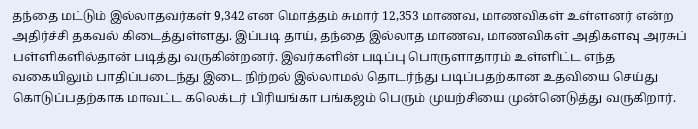தந்தை மட்டும் இல்லாதவர்கள் 9,342 என மொத்தம் சுமார் 12,353 மாணவ, மாணவிகள் உள்ளனர் என்ற அதிர்ச்சி தகவல் கிடைத்துள்ளது. இப்படி தாய், தந்தை இல்லாத மாணவ, மாணவிகள் அதிகளவு அரசுப் பள்ளிகளில்தான் படித்து வருகின்றனர். இவர்களின் படிப்பு பொருளாதாரம் உள்ளிட்ட எந்த வகையிலும் பாதிப்படைந்து இடை நிற்றல் இல்லாமல் தொடர்ந்து படிப்பதற்கான உதவியை செய்து கொடுப்பதற்காக மாவட்ட கலெக்டர் பிரியங்கா பங்கஜம் பெரும் முயற்சியை முன்னெடுத்து வருகிறார்.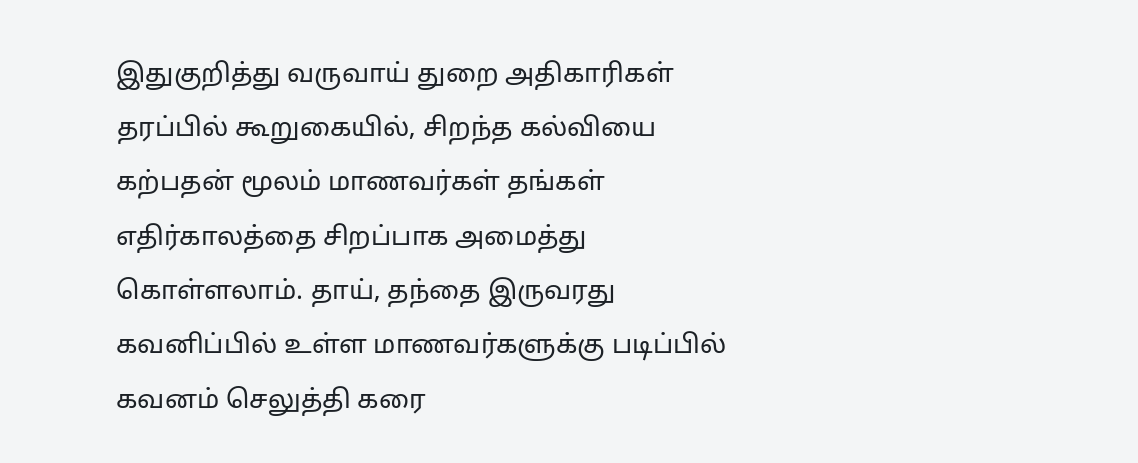இதுகுறித்து வருவாய் துறை அதிகாரிகள் தரப்பில் கூறுகையில், சிறந்த கல்வியை கற்பதன் மூலம் மாணவர்கள் தங்கள் எதிர்காலத்தை சிறப்பாக அமைத்து கொள்ளலாம். தாய், தந்தை இருவரது கவனிப்பில் உள்ள மாணவர்களுக்கு படிப்பில் கவனம் செலுத்தி கரை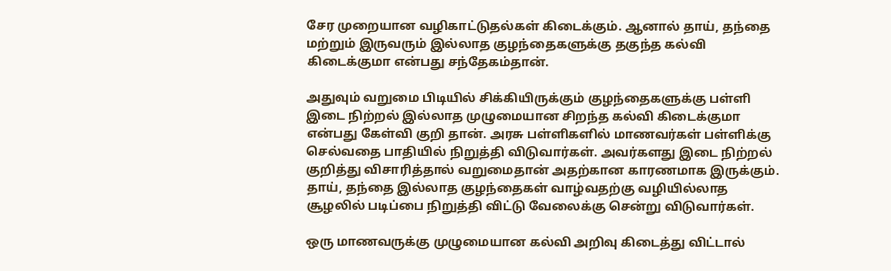சேர முறையான வழிகாட்டுதல்கள் கிடைக்கும். ஆனால் தாய், தந்தை மற்றும் இருவரும் இல்லாத குழந்தைகளுக்கு தகுந்த கல்வி கிடைக்குமா என்பது சந்தேகம்தான்.

அதுவும் வறுமை பிடியில் சிக்கியிருக்கும் குழந்தைகளுக்கு பள்ளி இடை நிற்றல் இல்லாத முழுமையான சிறந்த கல்வி கிடைக்குமா என்பது கேள்வி குறி தான். அரசு பள்ளிகளில் மாணவர்கள் பள்ளிக்கு செல்வதை பாதியில் நிறுத்தி விடுவார்கள். அவர்களது இடை நிற்றல் குறித்து விசாரித்தால் வறுமைதான் அதற்கான காரணமாக இருக்கும். தாய், தந்தை இல்லாத குழந்தைகள் வாழ்வதற்கு வழியில்லாத சூழலில் படிப்பை நிறுத்தி விட்டு வேலைக்கு சென்று விடுவார்கள்.

ஒரு மாணவருக்கு முழுமையான கல்வி அறிவு கிடைத்து விட்டால்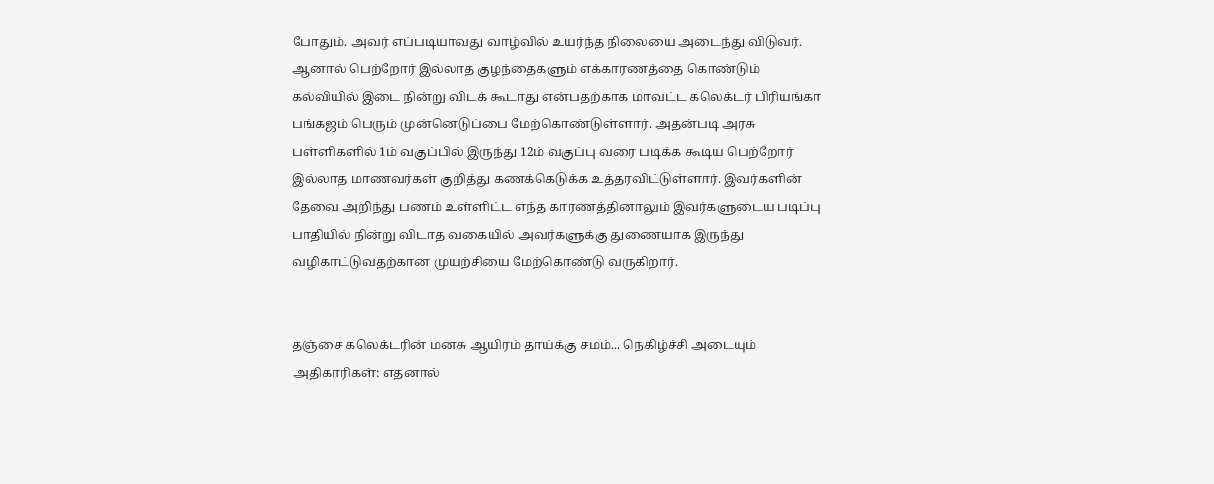போதும். அவர் எப்படியாவது வாழ்வில் உயர்ந்த நிலையை அடைந்து விடுவர். ஆனால் பெற்றோர் இல்லாத குழந்தைகளும் எக்காரணத்தை கொண்டும் கல்வியில் இடை நின்று விடக் கூடாது என்பதற்காக மாவட்ட கலெக்டர் பிரியங்கா பங்கஜம் பெரும் முன்னெடுப்பை மேற்கொண்டுள்ளார். அதன்படி அரசு பள்ளிகளில் 1ம் வகுப்பில் இருந்து 12ம் வகுப்பு வரை படிக்க கூடிய பெற்றோர் இல்லாத மாணவர்கள் குறித்து கணக்கெடுக்க உத்தரவிட்டுள்ளார். இவர்களின் தேவை அறிந்து பணம் உள்ளிட்ட எந்த காரணத்தினாலும் இவர்களுடைய படிப்பு பாதியில் நின்று விடாத வகையில் அவர்களுக்கு துணையாக இருந்து வழிகாட்டுவதற்கான முயற்சியை மேற்கொண்டு வருகிறார்.


தஞ்சை கலெக்டரின் மனசு ஆயிரம் தாய்க்கு சமம்... நெகிழ்ச்சி அடையும் அதிகாரிகள்: எதனால்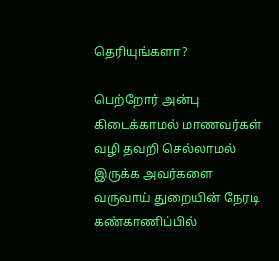தெரியுங்களா?

பெற்றோர் அன்பு கிடைக்காமல் மாணவர்கள் வழி தவறி செல்லாமல் இருக்க அவர்களை வருவாய் துறையின் நேரடி கண்காணிப்பில்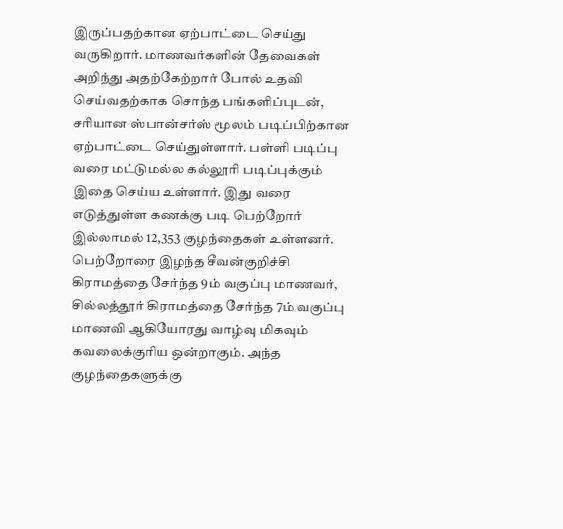இருப்பதற்கான ஏற்பாட்டை செய்து வருகிறார். மாணவர்களின் தேவைகள் அறிந்து அதற்கேற்றார் போல் உதவி செய்வதற்காக சொந்த பங்களிப்புடன், சரியான ஸ்பான்சர்ஸ் மூலம் படிப்பிற்கான ஏற்பாட்டை செய்துள்ளார். பள்ளி படிப்பு வரை மட்டுமல்ல கல்லூரி படிப்புக்கும் இதை செய்ய உள்ளார். இது வரை எடுத்துள்ள கணக்கு படி பெற்றோர் இல்லாமல் 12,353 குழந்தைகள் உள்ளனர். பெற்றோரை இழந்த சீவன்குறிச்சி  கிராமத்தை சேர்ந்த 9ம் வகுப்பு மாணவர், சில்லத்தூர் கிராமத்தை சேர்ந்த 7ம் வகுப்பு மாணவி ஆகியோரது வாழ்வு மிகவும் கவலைக்குரிய ஒன்றாகும். அந்த குழந்தைகளுக்கு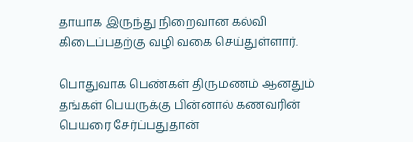தாயாக இருந்து நிறைவான கல்வி கிடைப்பதற்கு வழி வகை செய்துள்ளார்.

பொதுவாக பெண்கள் திருமணம் ஆனதும் தங்கள் பெயருக்கு பின்னால் கணவரின் பெயரை சேர்ப்பதுதான்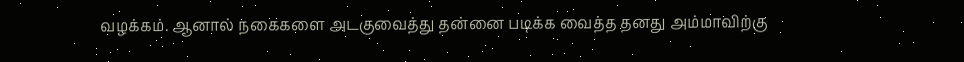வழக்கம். ஆனால் நகைகளை அடகுவைத்து தன்னை படிக்க வைத்த தனது அம்மாவிற்கு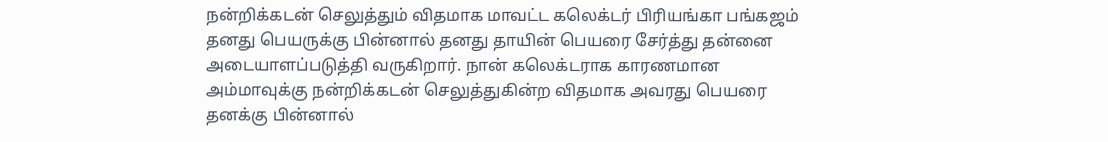நன்றிக்கடன் செலுத்தும் விதமாக மாவட்ட கலெக்டர் பிரியங்கா பங்கஜம் தனது பெயருக்கு பின்னால் தனது தாயின் பெயரை சேர்த்து தன்னை அடையாளப்படுத்தி வருகிறார். நான் கலெக்டராக காரணமான அம்மாவுக்கு நன்றிக்கடன் செலுத்துகின்ற விதமாக அவரது பெயரை தனக்கு பின்னால்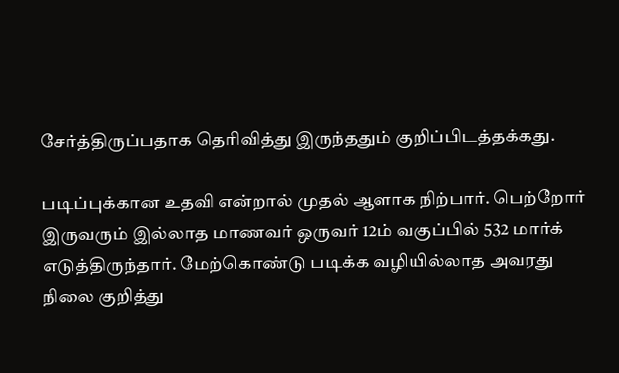சேர்த்திருப்பதாக தெரிவித்து இருந்ததும் குறிப்பிடத்தக்கது.

படிப்புக்கான உதவி என்றால் முதல் ஆளாக நிற்பார். பெற்றோர் இருவரும் இல்லாத மாணவர் ஒருவர் 12ம் வகுப்பில் 532 மார்க் எடுத்திருந்தார். மேற்கொண்டு படிக்க வழியில்லாத அவரது நிலை குறித்து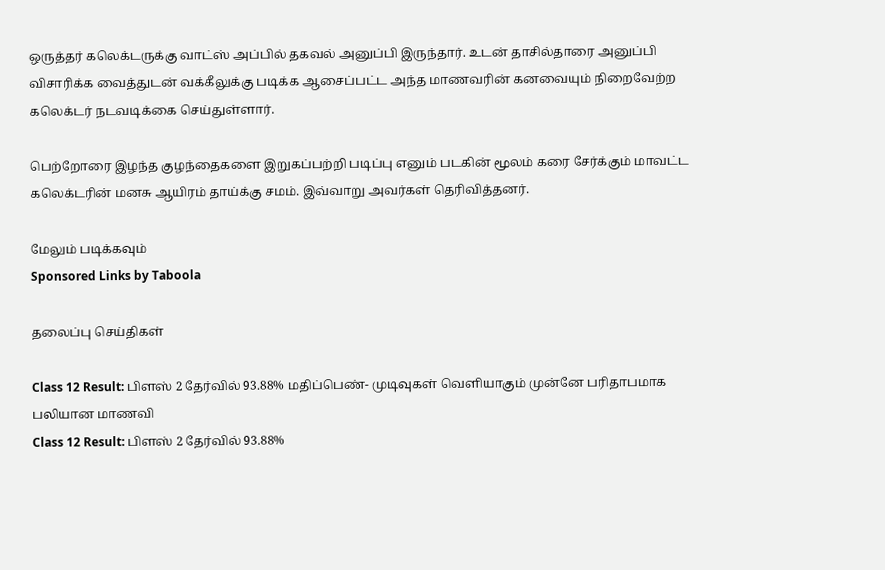ஒருத்தர் கலெக்டருக்கு வாட்ஸ் அப்பில் தகவல் அனுப்பி இருந்தார். உடன் தாசில்தாரை அனுப்பி விசாரிக்க வைத்துடன் வக்கீலுக்கு படிக்க ஆசைப்பட்ட அந்த மாணவரின் கனவையும் நிறைவேற்ற கலெக்டர் நடவடிக்கை செய்துள்ளார்.

பெற்றோரை இழந்த குழந்தைகளை இறுகப்பற்றி படிப்பு எனும் படகின் மூலம் கரை சேர்க்கும் மாவட்ட கலெக்டரின் மனசு ஆயிரம் தாய்க்கு சமம். இவ்வாறு அவர்கள் தெரிவித்தனர்.

மேலும் படிக்கவும்
Sponsored Links by Taboola

தலைப்பு செய்திகள்

Class 12 Result: பிளஸ் 2 தேர்வில் 93.88% மதிப்பெண்- முடிவுகள் வெளியாகும் முன்னே பரிதாபமாக பலியான மாணவி
Class 12 Result: பிளஸ் 2 தேர்வில் 93.88%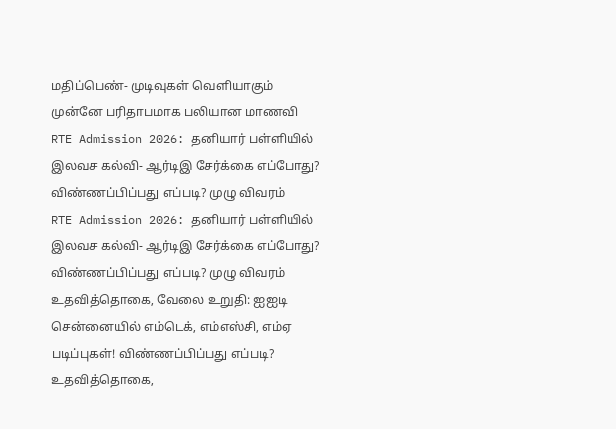மதிப்பெண்- முடிவுகள் வெளியாகும் முன்னே பரிதாபமாக பலியான மாணவி
RTE Admission 2026: தனியார் பள்ளியில் இலவச கல்வி- ஆர்டிஇ சேர்க்கை எப்போது? விண்ணப்பிப்பது எப்படி? முழு விவரம்
RTE Admission 2026: தனியார் பள்ளியில் இலவச கல்வி- ஆர்டிஇ சேர்க்கை எப்போது? விண்ணப்பிப்பது எப்படி? முழு விவரம்
உதவித்தொகை, வேலை உறுதி: ஐஐடி சென்னையில் எம்டெக், எம்எஸ்சி, எம்ஏ படிப்புகள்! விண்ணப்பிப்பது எப்படி?
உதவித்தொகை,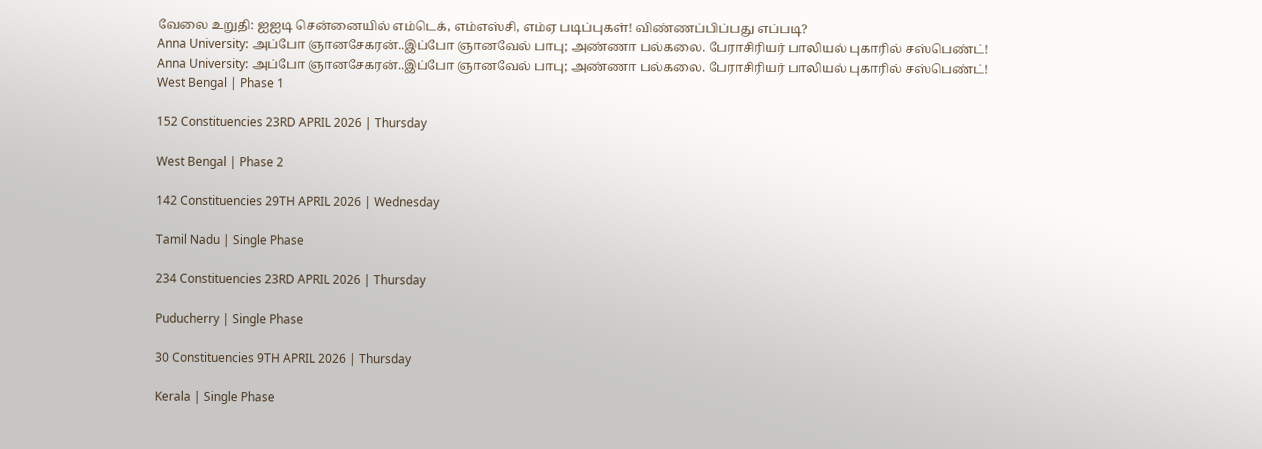வேலை உறுதி: ஐஐடி சென்னையில் எம்டெக், எம்எஸ்சி, எம்ஏ படிப்புகள்! விண்ணப்பிப்பது எப்படி?
Anna University: அப்போ ஞானசேகரன்..இப்போ ஞானவேல் பாபு; அண்ணா பல்கலை. பேராசிரியர் பாலியல் புகாரில் சஸ்பெண்ட்!
Anna University: அப்போ ஞானசேகரன்..இப்போ ஞானவேல் பாபு; அண்ணா பல்கலை. பேராசிரியர் பாலியல் புகாரில் சஸ்பெண்ட்!
West Bengal | Phase 1

152 Constituencies 23RD APRIL 2026 | Thursday

West Bengal | Phase 2

142 Constituencies 29TH APRIL 2026 | Wednesday

Tamil Nadu | Single Phase

234 Constituencies 23RD APRIL 2026 | Thursday

Puducherry | Single Phase

30 Constituencies 9TH APRIL 2026 | Thursday

Kerala | Single Phase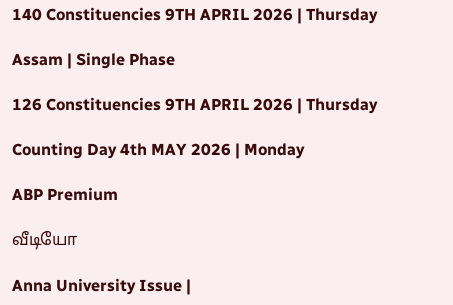140 Constituencies 9TH APRIL 2026 | Thursday

Assam | Single Phase

126 Constituencies 9TH APRIL 2026 | Thursday

Counting Day 4th MAY 2026 | Monday

ABP Premium

வீடியோ

Anna University Issue |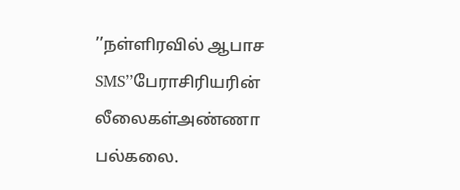’’நள்ளிரவில் ஆபாச SMS’’பேராசிரியரின் லீலைகள்அண்ணா பல்கலை.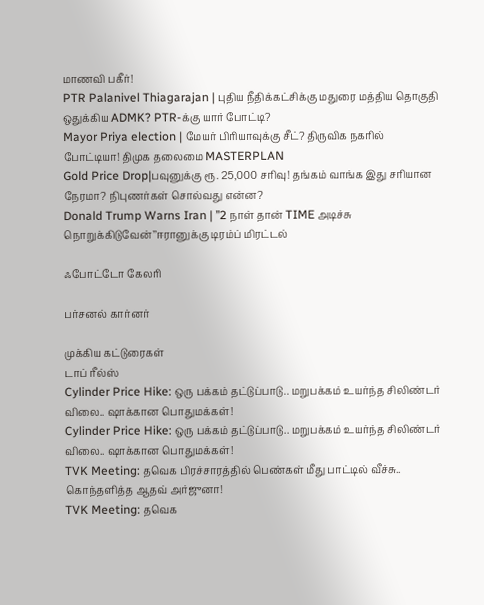மாணவி பகீர்!
PTR Palanivel Thiagarajan | புதிய நீதிக்கட்சிக்கு மதுரை மத்திய தொகுதி ஒதுக்கிய ADMK? PTR-க்கு யார் போட்டி?
Mayor Priya election | மேயர் பிரியாவுக்கு சீட்? திருவிக நகரில் போட்டியா! திமுக தலைமை MASTERPLAN
Gold Price Drop|பவுனுக்கு ரூ. 25,000 சரிவு! தங்கம் வாங்க இது சரியான நேரமா? நிபுணர்கள் சொல்வது என்ன?
Donald Trump Warns Iran | ’’2 நாள் தான் TIME அடிச்சு நொறுக்கிடுவேன்’’ஈரானுக்கு டிரம்ப் மிரட்டல்

ஃபோட்டோ கேலரி

பர்சனல் கார்னர்

முக்கிய கட்டுரைகள்
டாப் ரீல்ஸ்
Cylinder Price Hike: ஒரு பக்கம் தட்டுப்பாடு.. மறுபக்கம் உயர்ந்த சிலிண்டர் விலை.. ஷாக்கான பொதுமக்கள்!
Cylinder Price Hike: ஒரு பக்கம் தட்டுப்பாடு.. மறுபக்கம் உயர்ந்த சிலிண்டர் விலை.. ஷாக்கான பொதுமக்கள்!
TVK Meeting: தவெக பிரச்சாரத்தில் பெண்கள் மீது பாட்டில் வீச்சு.. கொந்தளித்த ஆதவ் அர்ஜுனா!
TVK Meeting: தவெக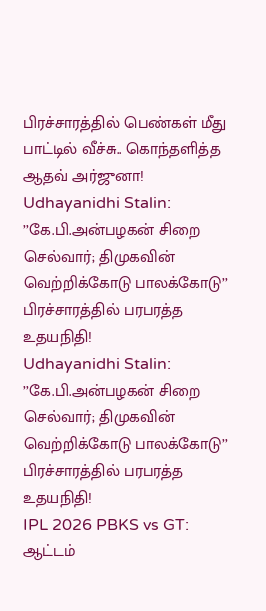பிரச்சாரத்தில் பெண்கள் மீது பாட்டில் வீச்சு.. கொந்தளித்த ஆதவ் அர்ஜுனா!
Udhayanidhi Stalin: ’’கே.பி.அன்பழகன் சிறை செல்வார்; திமுகவின் வெற்றிக்கோடு பாலக்கோடு’’ பிரச்சாரத்தில் பரபரத்த உதயநிதி!
Udhayanidhi Stalin: ’’கே.பி.அன்பழகன் சிறை செல்வார்; திமுகவின் வெற்றிக்கோடு பாலக்கோடு’’ பிரச்சாரத்தில் பரபரத்த உதயநிதி!
IPL 2026 PBKS vs GT: ஆட்டம்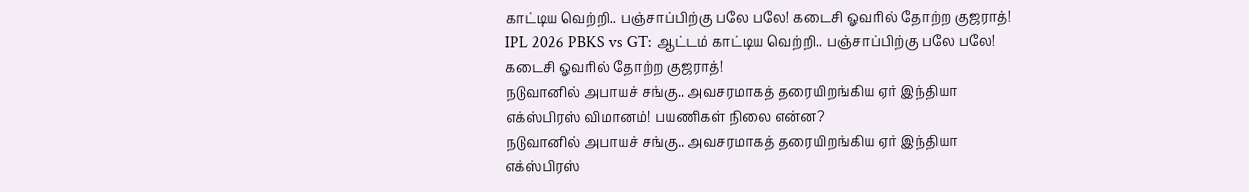காட்டிய வெற்றி.. பஞ்சாப்பிற்கு பலே பலே! கடைசி ஓவரில் தோற்ற குஜராத்!
IPL 2026 PBKS vs GT: ஆட்டம் காட்டிய வெற்றி.. பஞ்சாப்பிற்கு பலே பலே! கடைசி ஓவரில் தோற்ற குஜராத்!
நடுவானில் அபாயச் சங்கு.. அவசரமாகத் தரையிறங்கிய ஏர் இந்தியா எக்ஸ்பிரஸ் விமானம்! பயணிகள் நிலை என்ன?
நடுவானில் அபாயச் சங்கு.. அவசரமாகத் தரையிறங்கிய ஏர் இந்தியா எக்ஸ்பிரஸ்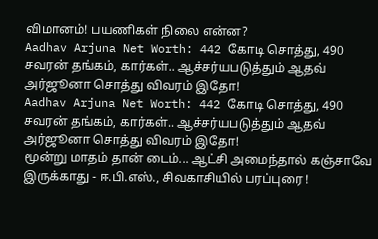விமானம்! பயணிகள் நிலை என்ன?
Aadhav Arjuna Net Worth: 442 கோடி சொத்து, 490 சவரன் தங்கம், கார்கள்.. ஆச்சர்யபடுத்தும் ஆதவ் அர்ஜூனா சொத்து விவரம் இதோ!
Aadhav Arjuna Net Worth: 442 கோடி சொத்து, 490 சவரன் தங்கம், கார்கள்.. ஆச்சர்யபடுத்தும் ஆதவ் அர்ஜூனா சொத்து விவரம் இதோ!
மூன்று மாதம் தான் டைம்... ஆட்சி அமைந்தால் கஞ்சாவே இருக்காது - ஈ.பி.எஸ்., சிவகாசியில் பரப்புரை !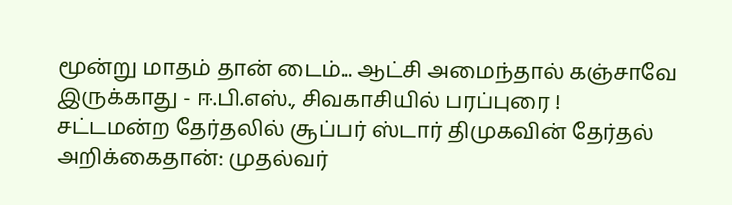மூன்று மாதம் தான் டைம்... ஆட்சி அமைந்தால் கஞ்சாவே இருக்காது - ஈ.பி.எஸ்., சிவகாசியில் பரப்புரை !
சட்டமன்ற தேர்தலில் சூப்பர் ஸ்டார் திமுகவின் தேர்தல் அறிக்கைதான்: முதல்வர்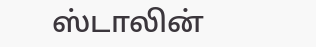ஸ்டாலின்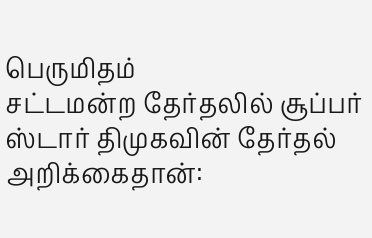பெருமிதம்
சட்டமன்ற தேர்தலில் சூப்பர் ஸ்டார் திமுகவின் தேர்தல் அறிக்கைதான்: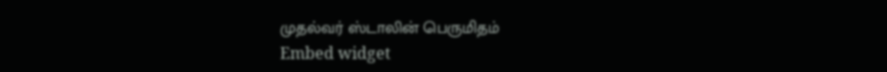முதல்வர் ஸ்டாலின் பெருமிதம்
Embed widget